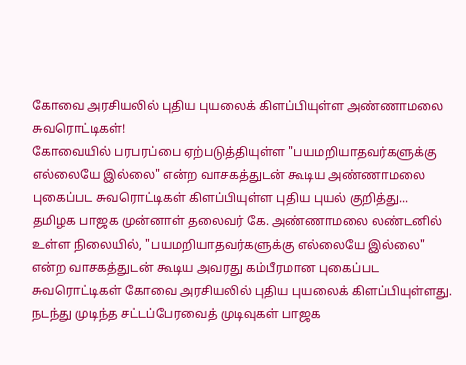கோவை அரசியலில் புதிய புயலைக் கிளப்பியுள்ள அண்ணாமலை சுவரொட்டிகள்!
கோவையில் பரபரப்பை ஏற்படுத்தியுள்ள "பயமறியாதவர்களுக்கு எல்லையே இல்லை" என்ற வாசகத்துடன் கூடிய அண்ணாமலை புகைப்பட சுவரொட்டிகள் கிளப்பியுள்ள புதிய புயல் குறித்து...
தமிழக பாஜக முன்னாள் தலைவர் கே. அண்ணாமலை லண்டனில் உள்ள நிலையில், "பயமறியாதவர்களுக்கு எல்லையே இல்லை" என்ற வாசகத்துடன் கூடிய அவரது கம்பீரமான புகைப்பட சுவரொட்டிகள் கோவை அரசியலில் புதிய புயலைக் கிளப்பியுள்ளது.
நடந்து முடிந்த சட்டப்பேரவைத் முடிவுகள் பாஜக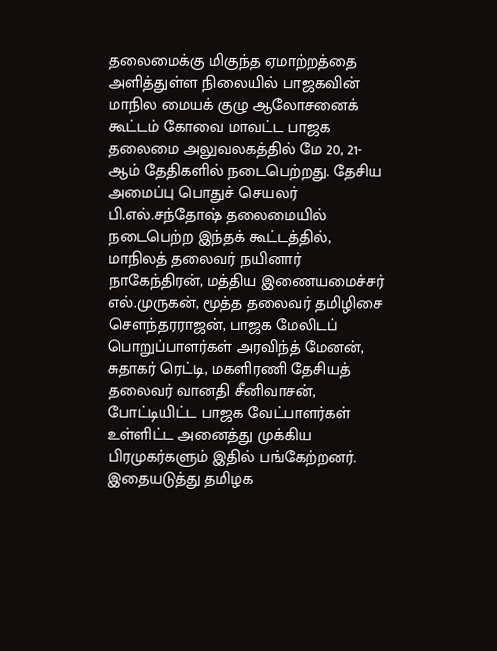தலைமைக்கு மிகுந்த ஏமாற்றத்தை அளித்துள்ள நிலையில் பாஜகவின் மாநில மையக் குழு ஆலோசனைக் கூட்டம் கோவை மாவட்ட பாஜக தலைமை அலுவலகத்தில் மே 20, 21-ஆம் தேதிகளில் நடைபெற்றது. தேசிய அமைப்பு பொதுச் செயலர் பி.எல்.சந்தோஷ் தலைமையில் நடைபெற்ற இந்தக் கூட்டத்தில், மாநிலத் தலைவர் நயினார் நாகேந்திரன், மத்திய இணையமைச்சர் எல்.முருகன், மூத்த தலைவர் தமிழிசை சௌந்தரராஜன், பாஜக மேலிடப் பொறுப்பாளர்கள் அரவிந்த் மேனன், சுதாகர் ரெட்டி, மகளிரணி தேசியத் தலைவர் வானதி சீனிவாசன், போட்டியிட்ட பாஜக வேட்பாளர்கள் உள்ளிட்ட அனைத்து முக்கிய பிரமுகர்களும் இதில் பங்கேற்றனர்.
இதையடுத்து தமிழக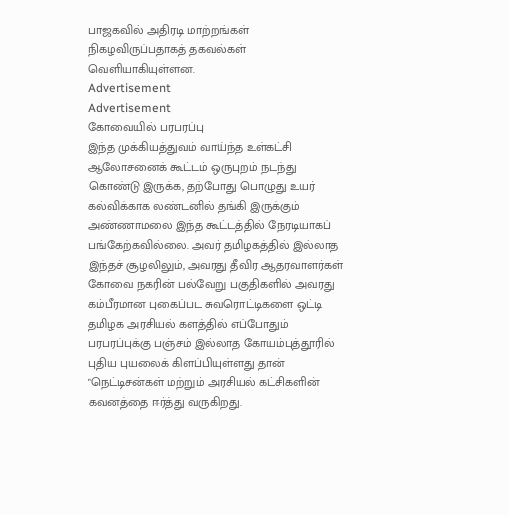பாஜகவில் அதிரடி மாற்றங்கள் நிகழவிருப்பதாகத் தகவல்கள் வெளியாகியுள்ளன.
Advertisement
Advertisement
கோவையில் பரபரப்பு
இந்த முக்கியத்துவம் வாய்ந்த உள்கட்சி ஆலோசனைக் கூட்டம் ஒருபுறம் நடந்து கொண்டு இருக்க, தற்போது பொழுது உயர் கல்விக்காக லண்டனில் தங்கி இருக்கும் அண்ணாமலை இந்த கூட்டத்தில் நேரடியாகப் பங்கேற்கவில்லை. அவர் தமிழகத்தில் இல்லாத இந்தச் சூழலிலும், அவரது தீவிர ஆதரவாளர்கள் கோவை நகரின் பல்வேறு பகுதிகளில் அவரது கம்பீரமான புகைப்பட சுவரொட்டிகளை ஒட்டி தமிழக அரசியல் களத்தில் எப்போதும் பரபரப்புக்கு பஞ்சம் இல்லாத கோயம்புத்தூரில் புதிய புயலைக் கிளப்பியுள்ளது தான் "நெட்டிசன்கள் மற்றும் அரசியல் கட்சிகளின் கவனத்தை ஈர்த்து வருகிறது.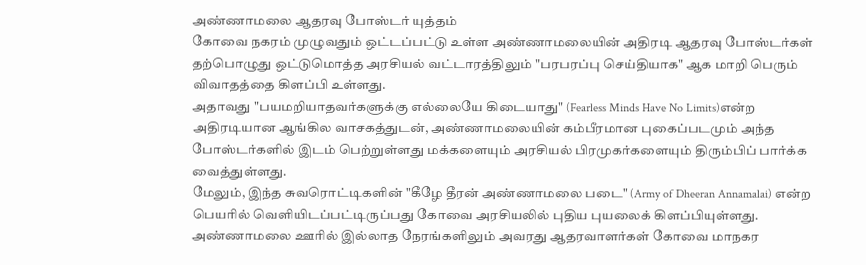அண்ணாமலை ஆதரவு போஸ்டர் யுத்தம்
கோவை நகரம் முழுவதும் ஒட்டப்பட்டு உள்ள அண்ணாமலையின் அதிரடி ஆதரவு போஸ்டர்கள் தற்பொழுது ஒட்டுமொத்த அரசியல் வட்டாரத்திலும் "பரபரப்பு செய்தியாக" ஆக மாறி பெரும் விவாதத்தை கிளப்பி உள்ளது.
அதாவது "பயமறியாதவர்களுக்கு எல்லையே கிடையாது" (Fearless Minds Have No Limits)என்ற அதிரடியான ஆங்கில வாசகத்துடன், அண்ணாமலையின் கம்பீரமான புகைப்படமும் அந்த போஸ்டர்களில் இடம் பெற்றுள்ளது மக்களையும் அரசியல் பிரமுகர்களையும் திரும்பிப் பார்க்க வைத்துள்ளது.
மேலும், இந்த சுவரொட்டிகளின் "கீழே தீரன் அண்ணாமலை படை" (Army of Dheeran Annamalai) என்ற பெயரில் வெளியிடப்பட்டிருப்பது கோவை அரசியலில் புதிய புயலைக் கிளப்பியுள்ளது.
அண்ணாமலை ஊரில் இல்லாத நேரங்களிலும் அவரது ஆதரவாளர்கள் கோவை மாநகர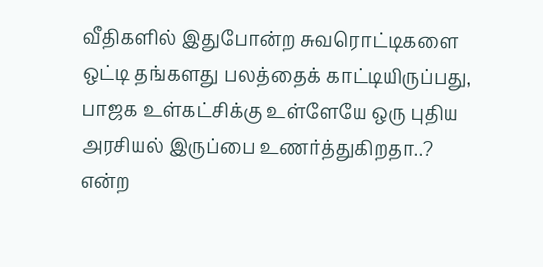வீதிகளில் இதுபோன்ற சுவரொட்டிகளை ஒட்டி தங்களது பலத்தைக் காட்டியிருப்பது, பாஜக உள்கட்சிக்கு உள்ளேயே ஒரு புதிய அரசியல் இருப்பை உணர்த்துகிறதா..? என்ற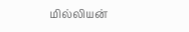மில்லியன்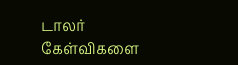டாலர் கேள்விகளை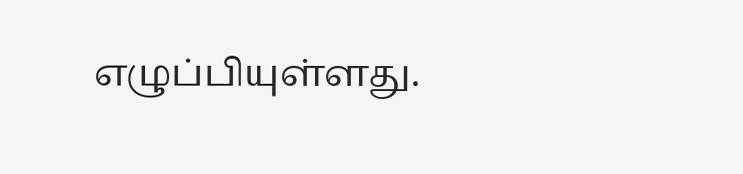எழுப்பியுள்ளது.